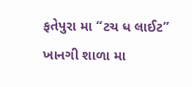ફતેપુરા મા “ટચ ધ લાઈટ” ખાનગી શાળા મા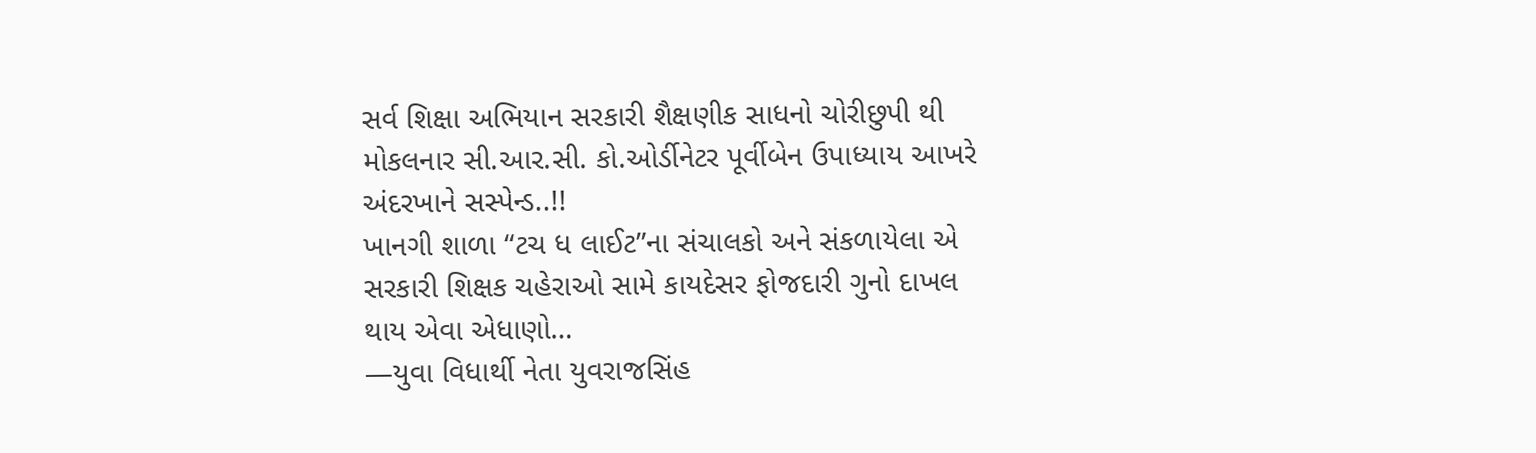સર્વ શિક્ષા અભિયાન સરકારી શૈક્ષણીક સાધનો ચોરીછુપી થી મોકલનાર સી.આર.સી. કો.ઓર્ડીનેટર પૂર્વીબેન ઉપાધ્યાય આખરે અંદરખાને સસ્પેન્ડ..!!
ખાનગી શાળા “ટચ ધ લાઈટ”ના સંચાલકો અને સંકળાયેલા એ સરકારી શિક્ષક ચહેરાઓ સામે કાયદેસર ફોજદારી ગુનો દાખલ થાય એવા એધાણો…
—યુવા વિધાર્થી નેતા યુવરાજસિંહ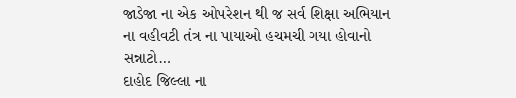જાડેજા ના એક ઓપરેશન થી જ સર્વ શિક્ષા અભિયાન ના વહીવટી તંત્ર ના પાયાઓ હચમચી ગયા હોવાનો સન્નાટો…
દાહોદ જિલ્લા ના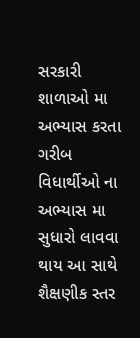સરકારી શાળાઓ મા અભ્યાસ કરતા ગરીબ વિધાર્થીઓ ના અભ્યાસ મા સુધારો લાવવા થાય આ સાથે શૈક્ષણીક સ્તર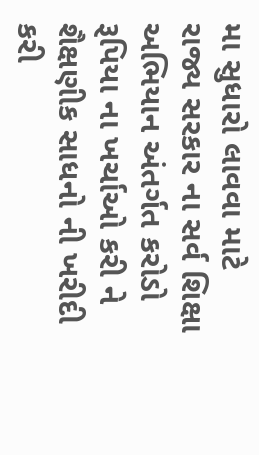મા સુધારો લાવવા માટે રાજ્ય સરકાર ના સર્વ શિક્ષા અભિયાન અંતર્ગત કરોડો રૂપિયા ના ખર્ચાઓ કરી ને શૈક્ષણીક સાધનો ની ખરીદી કરી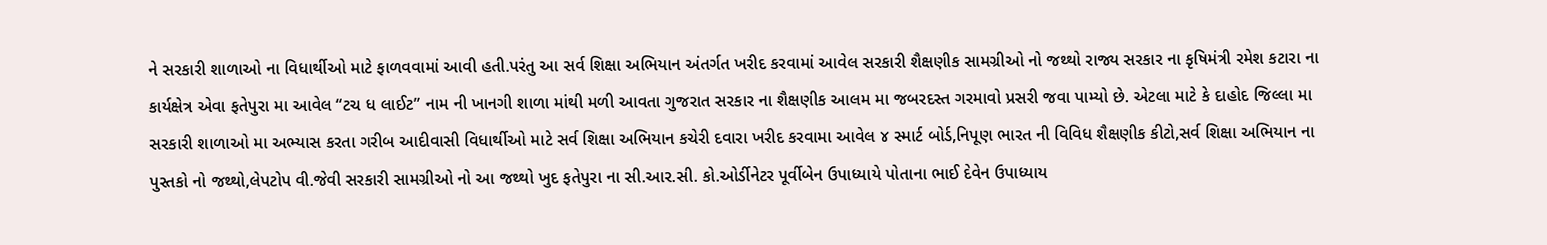ને સરકારી શાળાઓ ના વિધાર્થીઓ માટે ફાળવવામાં આવી હતી.પરંતુ આ સર્વ શિક્ષા અભિયાન અંતર્ગત ખરીદ કરવામાં આવેલ સરકારી શૈક્ષણીક સામગ્રીઓ નો જથ્થો રાજ્ય સરકાર ના કૃષિમંત્રી રમેશ કટારા ના કાર્યક્ષેત્ર એવા ફતેપુરા મા આવેલ “ટચ ધ લાઈટ” નામ ની ખાનગી શાળા માંથી મળી આવતા ગુજરાત સરકાર ના શૈક્ષણીક આલમ મા જબરદસ્ત ગરમાવો પ્રસરી જવા પામ્યો છે. એટલા માટે કે દાહોદ જિલ્લા મા સરકારી શાળાઓ મા અભ્યાસ કરતા ગરીબ આદીવાસી વિધાર્થીઓ માટે સર્વ શિક્ષા અભિયાન કચેરી દવારા ખરીદ કરવામા આવેલ ૪ સ્માર્ટ બોર્ડ,નિપૂણ ભારત ની વિવિધ શૈક્ષણીક કીટો,સર્વ શિક્ષા અભિયાન ના પુસ્તકો નો જથ્થો,લેપટોપ વી.જેવી સરકારી સામગ્રીઓ નો આ જથ્થો ખુદ ફતેપુરા ના સી.આર.સી. કો.ઓર્ડીનેટર પૂર્વીબેન ઉપાધ્યાયે પોતાના ભાઈ દેવેન ઉપાધ્યાય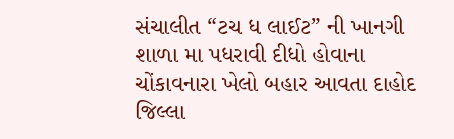સંચાલીત “ટચ ધ લાઈટ” ની ખાનગી શાળા મા પધરાવી દીધો હોવાના ચોંકાવનારા ખેલો બહાર આવતા દાહોદ જિલ્લા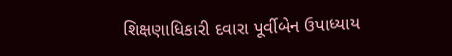શિક્ષણાધિકારી દવારા પૂર્વીબેન ઉપાધ્યાય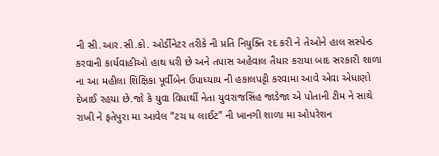ની સી.આર.સી.કો. ઓર્ડીનેટર તરીકે ની પ્રતિ નિયુક્તિ રદ કરી ને તેઓને હાલ સસ્પેન્ડ કરવાની કાર્યવાહીઓ હાથ ધરી છે અને તપાસ અહેવાલ તૈયાર કરાયા બાદ સરકારી શાળા ના આ મહીલા શિક્ષિકા પૂર્વીબેન ઉપાધ્યાય ની હકાલપટ્ટી કરવામા આવે એવા એધાણો દેખાઈ રહયા છે.જો કે યુવા વિધાર્થી નેતા યુવરાજસિંહ જાડેજા એ પોતાની ટીમ ને સાથે રાખી ને ફતેપુરા મા આવેલ “ટચ ધ લાઈટ” ની ખાનગી શાળા મા ઓપરેશન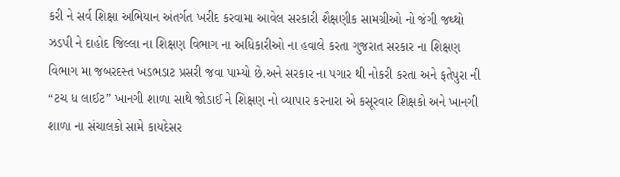કરી ને સર્વ શિક્ષા અભિયાન અંતર્ગત ખરીદ કરવામા આવેલ સરકારી શૈક્ષણીક સામગ્રીઓ નો જંગી જથ્થો ઝડપી ને દાહોદ જિલ્લા ના શિક્ષણ વિભાગ ના અધિકારીઓ ના હવાલે કરતા ગુજરાત સરકાર ના શિક્ષણ વિભાગ મા જબરદસ્ત ખડભડાટ પ્રસરી જવા પામ્યો છે.અને સરકાર ના પગાર થી નોકરી કરતા અને ફતેપુરા ની “ટચ ધ લાઈટ” ખાનગી શાળા સાથે જોડાઈ ને શિક્ષણ નો વ્યાપાર કરનારા એ કસૂરવાર શિક્ષકો અને ખાનગી શાળા ના સંચાલકો સામે કાયદેસર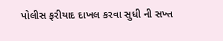પોલીસ ફરીયાદ દાખલ કરવા સુધી ની સખ્ત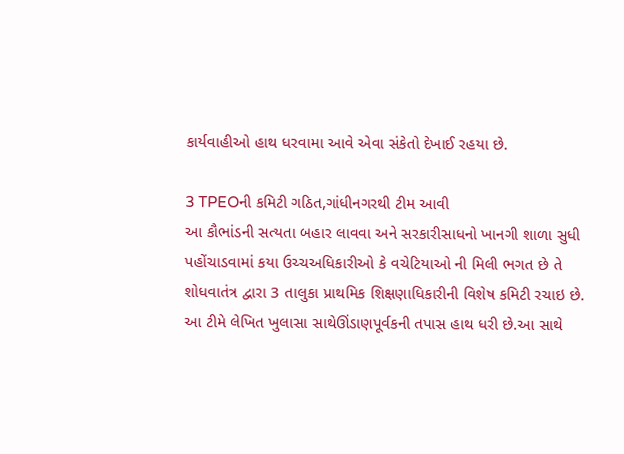કાર્યવાહીઓ હાથ ધરવામા આવે એવા સંકેતો દેખાઈ રહયા છે.

3 TPEOની કમિટી ગઠિત,ગાંધીનગરથી ટીમ આવી
આ કૌભાંડની સત્યતા બહાર લાવવા અને સરકારીસાધનો ખાનગી શાળા સુધી પહોંચાડવામાં કયા ઉચ્ચઅધિકારીઓ કે વચેટિયાઓ ની મિલી ભગત છે તે શોધવાતંત્ર દ્વારા 3 તાલુકા પ્રાથમિક શિક્ષણાધિકારીની વિશેષ કમિટી રચાઇ છે. આ ટીમે લેખિત ખુલાસા સાથેઊંડાણપૂર્વકની તપાસ હાથ ધરી છે.આ સાથે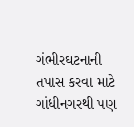ગંભીરઘટનાની તપાસ કરવા માટે ગાંધીનગરથી પણ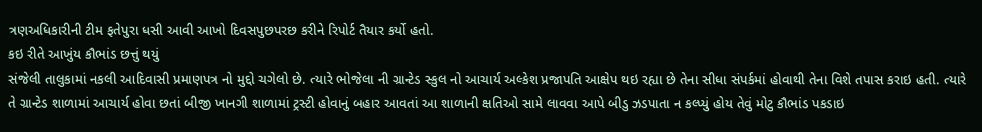ત્રણઅધિકારીની ટીમ ફતેપુરા ધસી આવી આખો દિવસપુછપરછ કરીને રિપોર્ટ તૈયાર કર્યો હતો.
કઇ રીતે આખુંય કૌભાંડ છત્તું થયું
સંજેલી તાલુકામાં નકલી આદિવાસી પ્રમાણપત્ર નો મુદ્દો ચગેલો છે. ત્યારે ભોજેલા ની ગ્રાન્ટેડ સ્કુલ નો આચાર્ય અલ્કેશ પ્રજાપતિ આક્ષેપ થઇ રહ્યા છે તેના સીધા સંપર્કમાં હોવાથી તેના વિશે તપાસ કરાઇ હતી. ત્યારે તે ગ્રાન્ટેડ શાળામાં આચાર્ય હોવા છતાં બીજી ખાનગી શાળામાં ટ્રસ્ટી હોવાનું બહાર આવતાં આ શાળાની ક્ષતિઓ સામે લાવવા આપે બીડુ ઝડપાતા ન કલ્પ્યું હોય તેવું મોટુ કૌભાંડ પકડાઇ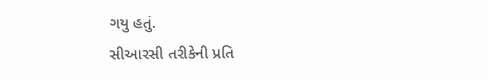ગયુ હતું.
સીઆરસી તરીકેની પ્રતિ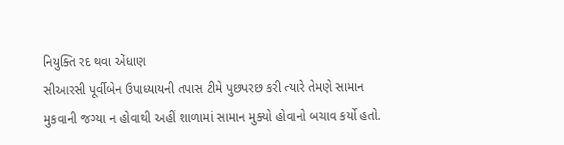નિયુક્તિ રદ થવા એંધાણ
સીઆરસી પૂર્વીબેન ઉપાધ્યાયની તપાસ ટીમે પુછપરછ કરી ત્યારે તેમણે સામાન મુકવાની જગ્યા ન હોવાથી અહીં શાળામાં સામાન મુક્યો હોવાનો બચાવ કર્યો હતો.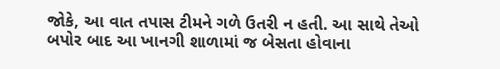જોકે, આ વાત તપાસ ટીમને ગળે ઉતરી ન હતી. આ સાથે તેઓ બપોર બાદ આ ખાનગી શાળામાં જ બેસતા હોવાના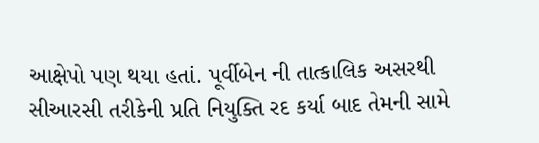આક્ષેપો પણ થયા હતાં. પૂર્વીબેન ની તાત્કાલિક અસરથી સીઆરસી તરીકેની પ્રતિ નિયુક્તિ રદ કર્યા બાદ તેમની સામે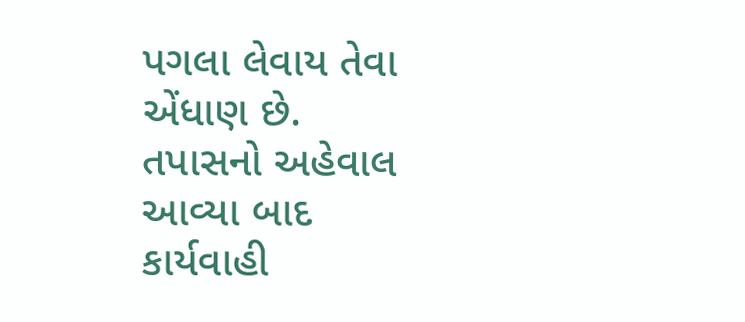પગલા લેવાય તેવા એંધાણ છે.
તપાસનો અહેવાલ આવ્યા બાદ કાર્યવાહી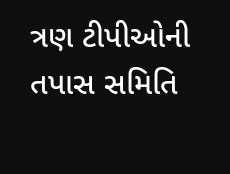ત્રણ ટીપીઓની તપાસ સમિતિ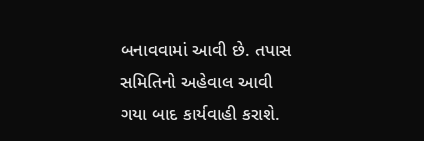બનાવવામાં આવી છે. તપાસ સમિતિનો અહેવાલ આવી ગયા બાદ કાર્યવાહી કરાશે.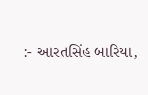:- આરતસિંહ બારિયા,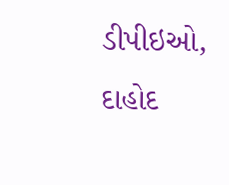ડીપીઇઓ, દાહોદ